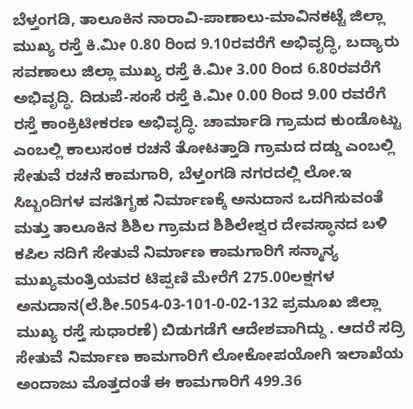ಬೆಳ್ತಂಗಡಿ, ತಾಲೂಕಿನ ನಾರಾವಿ-ಪಾಣಾಲು-ಮಾವಿನಕಟ್ಟೆ ಜಿಲ್ಲಾ ಮುಖ್ಯ ರಸ್ತೆ ಕಿ.ಮೀ 0.80 ರಿಂದ 9.10ರವರೆಗೆ ಅಭಿವೃದ್ಧಿ, ಬದ್ಯಾರು ಸವಣಾಲು ಜಿಲ್ಲಾ ಮುಖ್ಯ ರಸ್ತೆ ಕಿ.ಮೀ 3.00 ರಿಂದ 6.80ರವರೆಗೆ ಅಭಿವೃದ್ಧಿ. ದಿಡುಪೆ-ಸಂಸೆ ರಸ್ತೆ ಕಿ.ಮೀ 0.00 ರಿಂದ 9.00 ರವರೆಗೆ ರಸ್ತೆ ಕಾಂಕ್ರಿಟೀಕರಣ ಅಭಿವೃದ್ಧಿ. ಚಾರ್ಮಾಡಿ ಗ್ರಾಮದ ಕುಂಡೊಟ್ಟು ಎಂಬಲ್ಲಿ ಕಾಲುಸಂಕ ರಚನೆ ತೋಟತ್ತಾಡಿ ಗ್ರಾಮದ ದಡ್ಡು ಎಂಬಲ್ಲಿ ಸೇತುವೆ ರಚನೆ ಕಾಮಗಾರಿ, ಬೆಳ್ತಂಗಡಿ ನಗರದಲ್ಲಿ ಲೋ.ಇ ಸಿಬ್ಬಂದಿಗಳ ವಸತಿಗೃಹ ನಿರ್ಮಾಣಕ್ಕೆ ಅನುದಾನ ಒದಗಿಸುವಂತೆ ಮತ್ತು ತಾಲೂಕಿನ ಶಿಶಿಲ ಗ್ರಾಮದ ಶಿಶಿಲೇಶ್ವರ ದೇವಸ್ಥಾನದ ಬಳಿ ಕಪಿಲ ನದಿಗೆ ಸೇತುವೆ ನಿರ್ಮಾಣ ಕಾಮಗಾರಿಗೆ ಸನ್ಮಾನ್ಯ ಮುಖ್ಯಮಂತ್ರಿಯವರ ಟಿಪ್ಪಣಿ ಮೇರೆಗೆ 275.00ಲಕ್ಷಗಳ ಅನುದಾನ(ಲೆ.ಶೀ.5054-03-101-0-02-132 ಪ್ರಮೂಖ ಜಿಲ್ಲಾ ಮುಖ್ಯ ರಸ್ತೆ ಸುಧಾರಣೆ) ಬಿಡುಗಡೆಗೆ ಆದೇಶವಾಗಿದ್ದು . ಆದರೆ ಸದ್ರಿ ಸೇತುವೆ ನಿರ್ಮಾಣ ಕಾಮಗಾರಿಗೆ ಲೋಕೋಪಯೋಗಿ ಇಲಾಖೆಯ ಅಂದಾಜು ಮೊತ್ತದಂತೆ ಈ ಕಾಮಗಾರಿಗೆ 499.36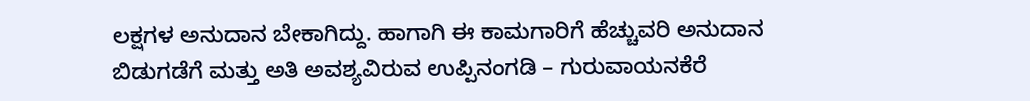ಲಕ್ಷಗಳ ಅನುದಾನ ಬೇಕಾಗಿದ್ದು. ಹಾಗಾಗಿ ಈ ಕಾಮಗಾರಿಗೆ ಹೆಚ್ಚುವರಿ ಅನುದಾನ ಬಿಡುಗಡೆಗೆ ಮತ್ತು ಅತಿ ಅವಶ್ಯವಿರುವ ಉಪ್ಪಿನಂಗಡಿ – ಗುರುವಾಯನಕೆರೆ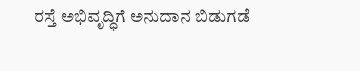ರಸ್ತೆ ಅಭಿವೃದ್ಧಿಗೆ ಅನುದಾನ ಬಿಡುಗಡೆ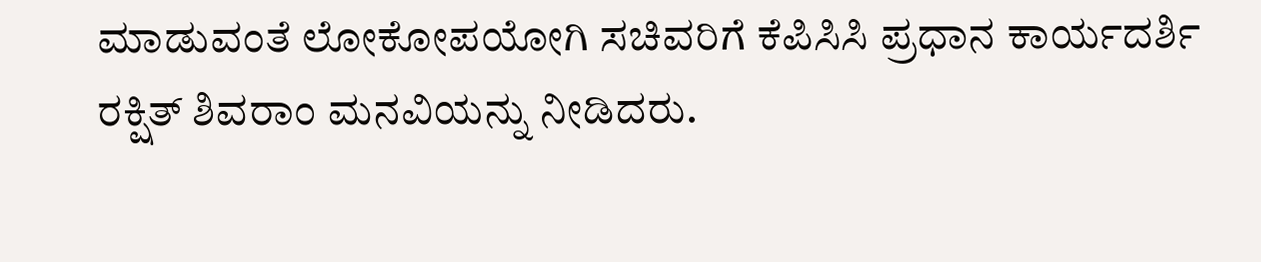ಮಾಡುವಂತೆ ಲೋಕೋಪಯೋಗಿ ಸಚಿವರಿಗೆ ಕೆಪಿಸಿಸಿ ಪ್ರಧಾನ ಕಾರ್ಯದರ್ಶಿ ರಕ್ಷಿತ್ ಶಿವರಾಂ ಮನವಿಯನ್ನು ನೀಡಿದರು.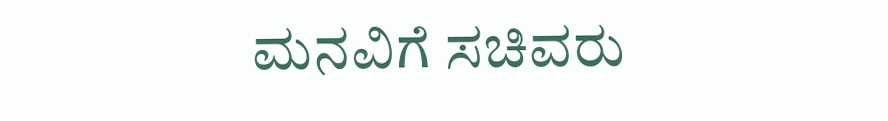ಮನವಿಗೆ ಸಚಿವರು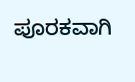ಪೂರಕವಾಗಿ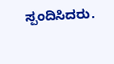ಸ್ಪಂದಿಸಿದರು.